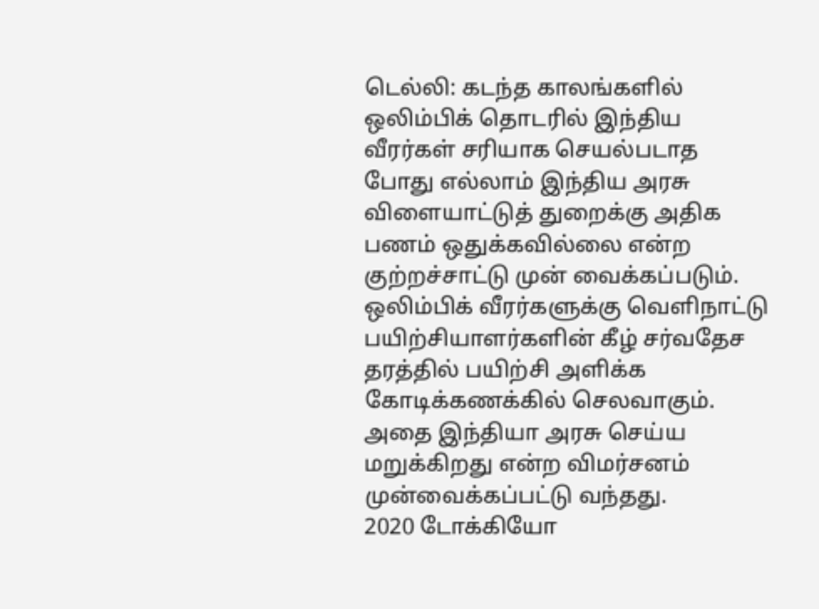டெல்லி: கடந்த காலங்களில் ஒலிம்பிக் தொடரில் இந்திய வீரர்கள் சரியாக செயல்படாத போது எல்லாம் இந்திய அரசு விளையாட்டுத் துறைக்கு அதிக பணம் ஒதுக்கவில்லை என்ற குற்றச்சாட்டு முன் வைக்கப்படும். ஒலிம்பிக் வீரர்களுக்கு வெளிநாட்டு பயிற்சியாளர்களின் கீழ் சர்வதேச தரத்தில் பயிற்சி அளிக்க கோடிக்கணக்கில் செலவாகும். அதை இந்தியா அரசு செய்ய மறுக்கிறது என்ற விமர்சனம் முன்வைக்கப்பட்டு வந்தது.
2020 டோக்கியோ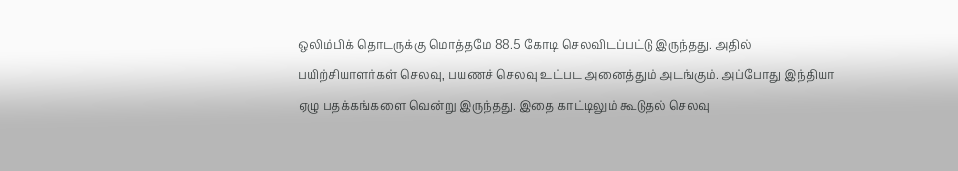ஒலிம்பிக் தொடருக்கு மொத்தமே 88.5 கோடி செலவிடப்பட்டு இருந்தது. அதில் பயிற்சியாளர்கள் செலவு, பயணச் செலவு உட்பட அனைத்தும் அடங்கும். அப்போது இந்தியா ஏழு பதக்கங்களை வென்று இருந்தது. இதை காட்டிலும் கூடுதல் செலவு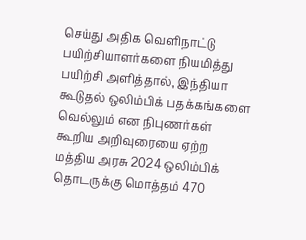செய்து அதிக வெளிநாட்டு பயிற்சியாளர்களை நியமித்து பயிற்சி அளித்தால், இந்தியா கூடுதல் ஒலிம்பிக் பதக்கங்களை வெல்லும் என நிபுணர்கள் கூறிய அறிவுரையை ஏற்ற மத்திய அரசு 2024 ஒலிம்பிக் தொடருக்கு மொத்தம் 470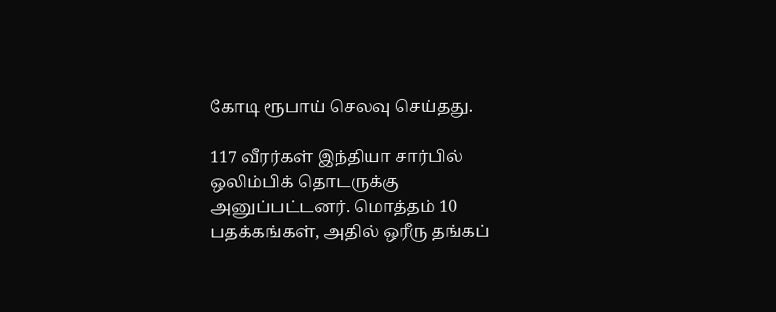கோடி ரூபாய் செலவு செய்தது.

117 வீரர்கள் இந்தியா சார்பில் ஒலிம்பிக் தொடருக்கு அனுப்பட்டனர். மொத்தம் 10 பதக்கங்கள், அதில் ஒரீரு தங்கப்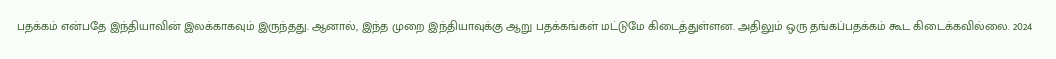பதக்கம் என்பதே இந்தியாவின் இலக்காகவும் இருந்தது. ஆனால், இந்த முறை இந்தியாவுக்கு ஆறு பதக்கங்கள் மட்டுமே கிடைத்துள்ளன. அதிலும் ஒரு தங்கப்பதக்கம் கூட கிடைக்கவில்லை. 2024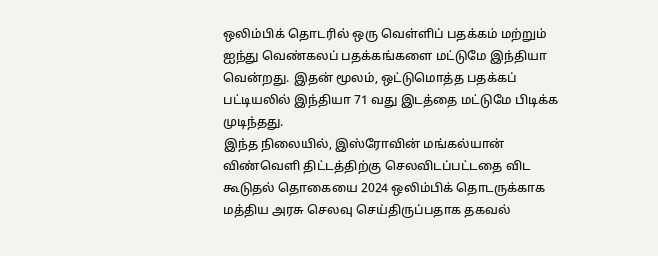ஒலிம்பிக் தொடரில் ஒரு வெள்ளிப் பதக்கம் மற்றும் ஐந்து வெண்கலப் பதக்கங்களை மட்டுமே இந்தியா வென்றது. இதன் மூலம், ஒட்டுமொத்த பதக்கப் பட்டியலில் இந்தியா 71 வது இடத்தை மட்டுமே பிடிக்க முடிந்தது.
இந்த நிலையில், இஸ்ரோவின் மங்கல்யான் விண்வெளி திட்டத்திற்கு செலவிடப்பட்டதை விட கூடுதல் தொகையை 2024 ஒலிம்பிக் தொடருக்காக மத்திய அரசு செலவு செய்திருப்பதாக தகவல்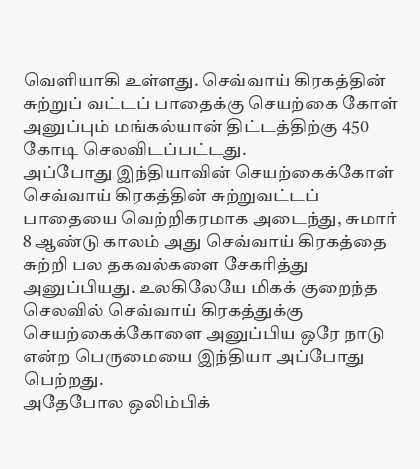வெளியாகி உள்ளது. செவ்வாய் கிரகத்தின் சுற்றுப் வட்டப் பாதைக்கு செயற்கை கோள் அனுப்பும் மங்கல்யான் திட்டத்திற்கு 450 கோடி செலவிடப்பட்டது.
அப்போது இந்தியாவின் செயற்கைக்கோள் செவ்வாய் கிரகத்தின் சுற்றுவட்டப் பாதையை வெற்றிகரமாக அடைந்து, சுமார் 8 ஆண்டு காலம் அது செவ்வாய் கிரகத்தை சுற்றி பல தகவல்களை சேகரித்து அனுப்பியது. உலகிலேயே மிகக் குறைந்த செலவில் செவ்வாய் கிரகத்துக்கு செயற்கைக்கோளை அனுப்பிய ஒரே நாடு என்ற பெருமையை இந்தியா அப்போது பெற்றது.
அதேபோல ஒலிம்பிக்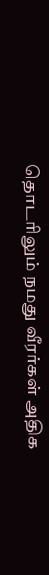தொடரிலும் நமது வீரர்கள் அதிக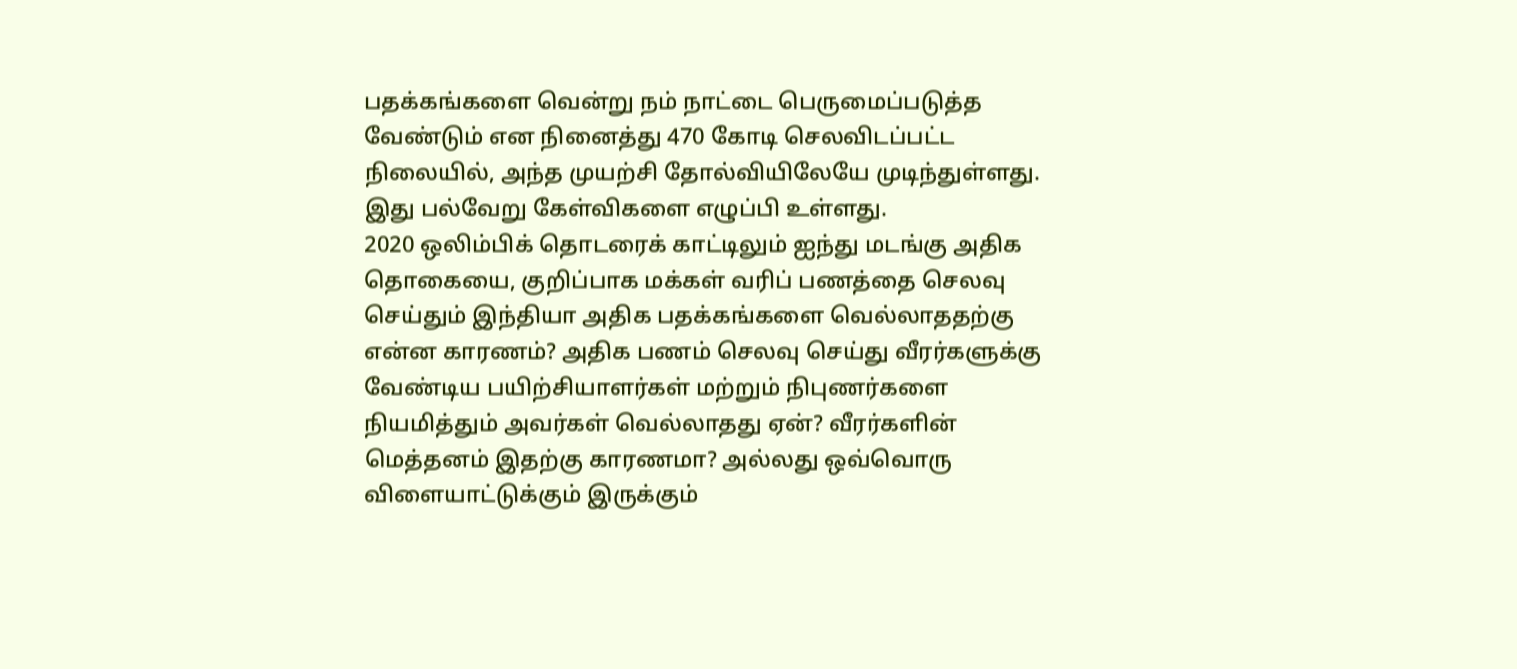பதக்கங்களை வென்று நம் நாட்டை பெருமைப்படுத்த வேண்டும் என நினைத்து 470 கோடி செலவிடப்பட்ட நிலையில், அந்த முயற்சி தோல்வியிலேயே முடிந்துள்ளது. இது பல்வேறு கேள்விகளை எழுப்பி உள்ளது.
2020 ஒலிம்பிக் தொடரைக் காட்டிலும் ஐந்து மடங்கு அதிக தொகையை, குறிப்பாக மக்கள் வரிப் பணத்தை செலவு செய்தும் இந்தியா அதிக பதக்கங்களை வெல்லாததற்கு என்ன காரணம்? அதிக பணம் செலவு செய்து வீரர்களுக்கு வேண்டிய பயிற்சியாளர்கள் மற்றும் நிபுணர்களை நியமித்தும் அவர்கள் வெல்லாதது ஏன்? வீரர்களின் மெத்தனம் இதற்கு காரணமா? அல்லது ஒவ்வொரு விளையாட்டுக்கும் இருக்கும்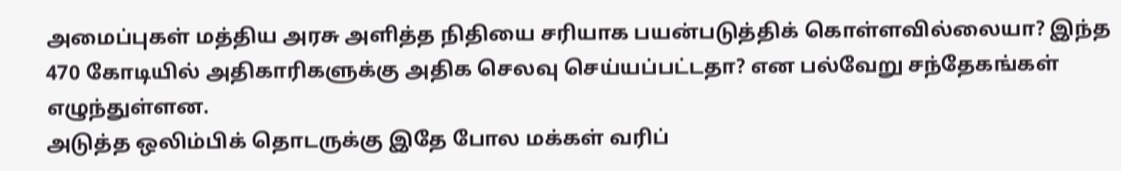அமைப்புகள் மத்திய அரசு அளித்த நிதியை சரியாக பயன்படுத்திக் கொள்ளவில்லையா? இந்த 470 கோடியில் அதிகாரிகளுக்கு அதிக செலவு செய்யப்பட்டதா? என பல்வேறு சந்தேகங்கள் எழுந்துள்ளன.
அடுத்த ஒலிம்பிக் தொடருக்கு இதே போல மக்கள் வரிப்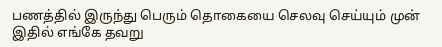பணத்தில் இருந்து பெரும் தொகையை செலவு செய்யும் முன் இதில் எங்கே தவறு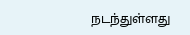நடந்துள்ளது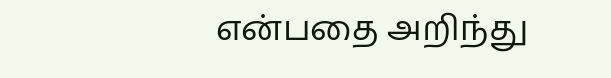என்பதை அறிந்து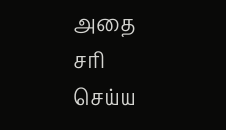அதை சரி செய்ய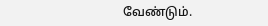வேண்டும்.